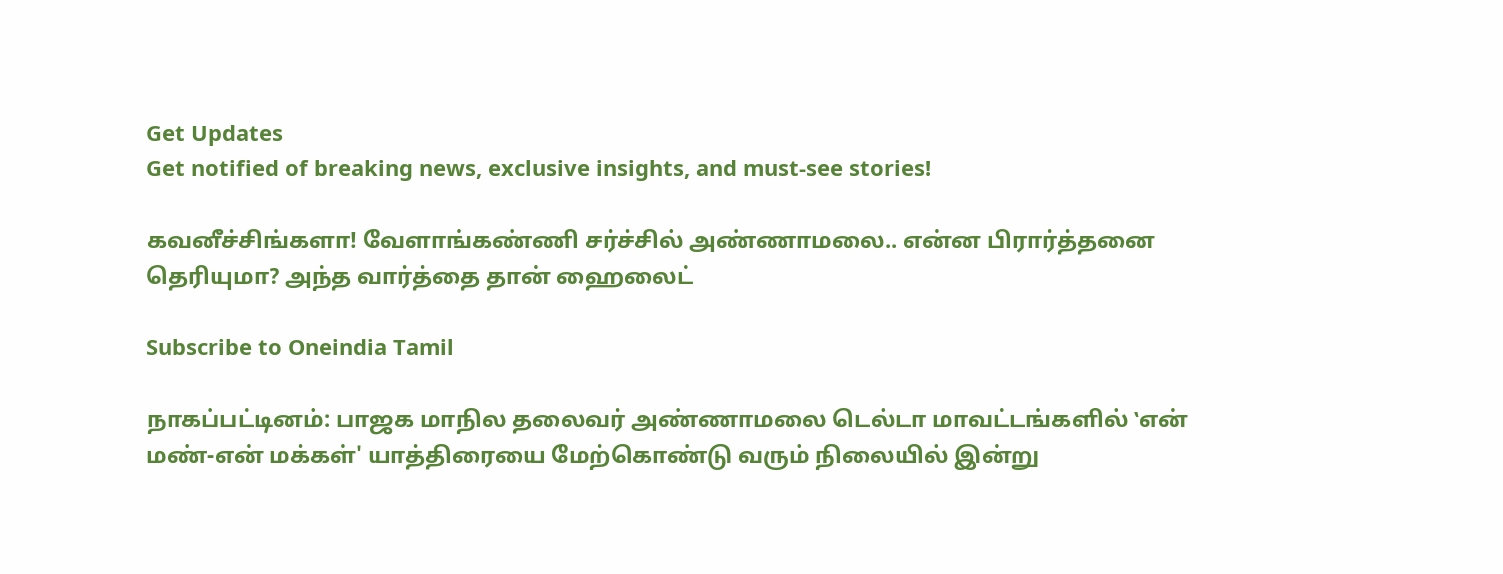Get Updates
Get notified of breaking news, exclusive insights, and must-see stories!

கவனீச்சிங்களா! வேளாங்கண்ணி சர்ச்சில் அண்ணாமலை.. என்ன பிரார்த்தனை தெரியுமா? அந்த வார்த்தை தான் ஹைலைட்

Subscribe to Oneindia Tamil

நாகப்பட்டினம்: பாஜக மாநில தலைவர் அண்ணாமலை டெல்டா மாவட்டங்களில் ‛என் மண்-என் மக்கள்' யாத்திரையை மேற்கொண்டு வரும் நிலையில் இன்று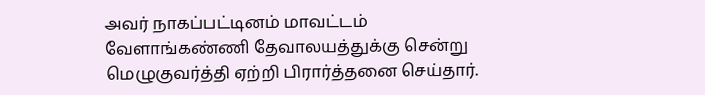அவர் நாகப்பட்டினம் மாவட்டம் வேளாங்கண்ணி தேவாலயத்துக்கு சென்று மெழுகுவர்த்தி ஏற்றி பிரார்த்தனை செய்தார்.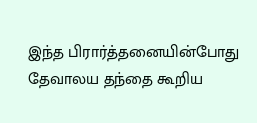இந்த பிரார்த்தனையின்போது தேவாலய தந்தை கூறிய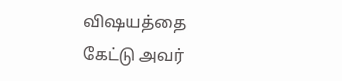விஷயத்தை கேட்டு அவர்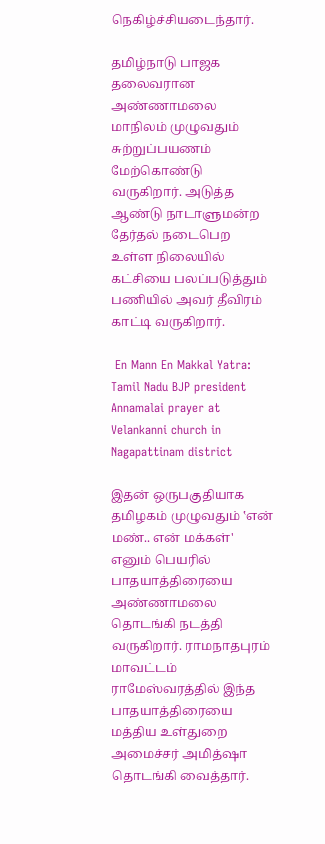நெகிழ்ச்சியடைந்தார்.

தமிழ்நாடு பாஜக தலைவரான அண்ணாமலை மாநிலம் முழுவதும் சுற்றுப்பயணம் மேற்கொண்டு வருகிறார். அடுத்த ஆண்டு நாடாளுமன்ற தேர்தல் நடைபெற உள்ள நிலையில் கட்சியை பலப்படுத்தும் பணியில் அவர் தீவிரம் காட்டி வருகிறார்.

 En Mann En Makkal Yatra: Tamil Nadu BJP president Annamalai prayer at Velankanni church in Nagapattinam district

இதன் ஒருபகுதியாக தமிழகம் முழுவதும் ‛என் மண்.. என் மக்கள்' எனும் பெயரில் பாதயாத்திரையை அண்ணாமலை தொடங்கி நடத்தி வருகிறார். ராமநாதபுரம் மாவட்டம் ராமேஸ்வரத்தில் இந்த பாதயாத்திரையை மத்திய உள்துறை அமைச்சர் அமித்ஷா தொடங்கி வைத்தார்.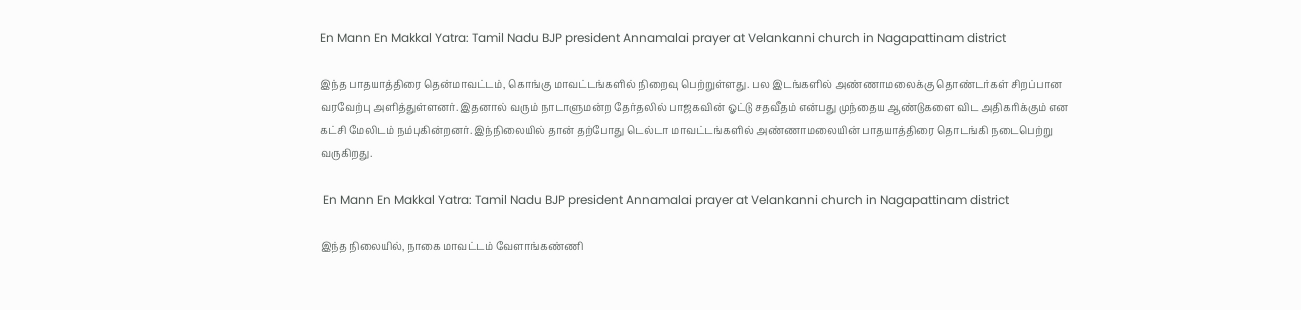En Mann En Makkal Yatra: Tamil Nadu BJP president Annamalai prayer at Velankanni church in Nagapattinam district

இந்த பாதயாத்திரை தென்மாவட்டம், கொங்கு மாவட்டங்களில் நிறைவு பெற்றுள்ளது. பல இடங்களில் அண்ணாமலைக்கு தொண்டர்கள் சிறப்பான வரவேற்பு அளித்துள்ளனர். இதனால் வரும் நாடாளுமன்ற தேர்தலில் பாஜகவின் ஓட்டு சதவீதம் என்பது முந்தைய ஆண்டுகளை விட அதிகரிக்கும் என கட்சி மேலிடம் நம்புகின்றனர். இந்நிலையில் தான் தற்போது டெல்டா மாவட்டங்களில் அண்ணாமலையின் பாதயாத்திரை தொடங்கி நடைபெற்று வருகிறது.

 En Mann En Makkal Yatra: Tamil Nadu BJP president Annamalai prayer at Velankanni church in Nagapattinam district

இந்த நிலையில், நாகை மாவட்டம் வேளாங்கண்ணி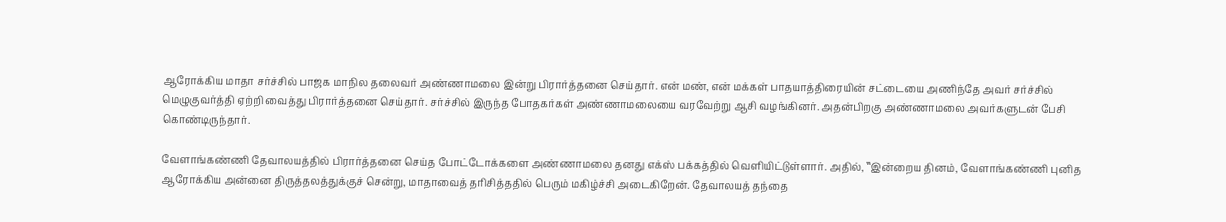ஆரோக்கிய மாதா சர்ச்சில் பாஜக மாநில தலைவர் அண்ணாமலை இன்று பிரார்த்தனை செய்தார். என் மண், என் மக்கள் பாதயாத்திரையின் சட்டையை அணிந்தே அவர் சர்ச்சில் மெழுகுவர்த்தி ஏற்றி வைத்து பிரார்த்தனை செய்தார். சர்ச்சில் இருந்த போதகர்கள் அண்ணாமலையை வரவேற்று ஆசி வழங்கினர். அதன்பிறகு அண்ணாமலை அவர்களுடன் பேசி கொண்டிருந்தார்.

வேளாங்கண்ணி தேவாலயத்தில் பிரார்த்தனை செய்த போட்டோக்களை அண்ணாமலை தனது எக்ஸ் பக்கத்தில் வெளியிட்டுள்ளார். அதில், ‛‛இன்றைய தினம், வேளாங்கண்ணி புனித ஆரோக்கிய அன்னை திருத்தலத்துக்குச் சென்று, மாதாவைத் தரிசித்ததில் பெரும் மகிழ்ச்சி அடைகிறேன். தேவாலயத் தந்தை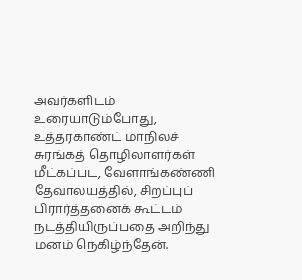அவர்களிடம் உரையாடும்போது, உத்தரகாண்ட் மாநிலச் சுரங்கத் தொழிலாளர்கள் மீட்கப்பட, வேளாங்கண்ணி தேவாலயத்தில், சிறப்புப் பிரார்த்தனைக் கூட்டம் நடத்தியிருப்பதை அறிந்து மனம் நெகிழ்ந்தேன்.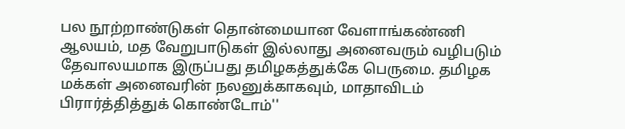பல நூற்றாண்டுகள் தொன்மையான வேளாங்கண்ணி ஆலயம், மத வேறுபாடுகள் இல்லாது அனைவரும் வழிபடும் தேவாலயமாக இருப்பது தமிழகத்துக்கே பெருமை. தமிழக மக்கள் அனைவரின் நலனுக்காகவும், மாதாவிடம் பிரார்த்தித்துக் கொண்டோம்''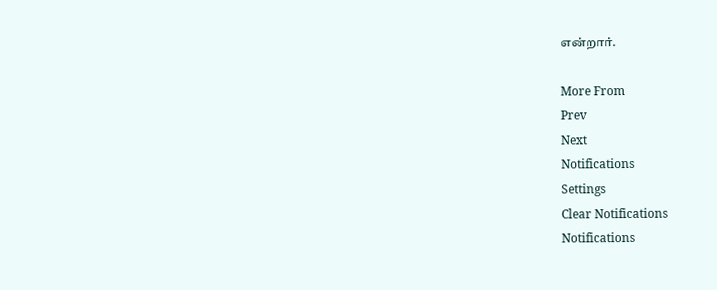என்றார்.

More From
Prev
Next
Notifications
Settings
Clear Notifications
Notifications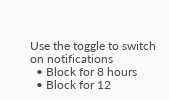Use the toggle to switch on notifications
  • Block for 8 hours
  • Block for 12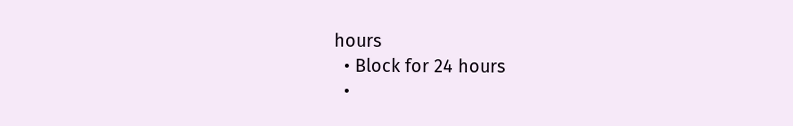hours
  • Block for 24 hours
  •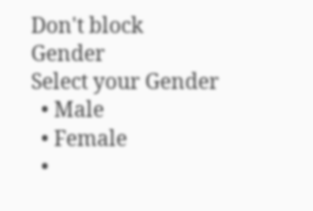Don't block
Gender
Select your Gender
  • Male
  • Female
  •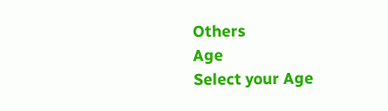Others
Age
Select your Age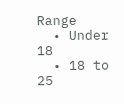Range
  • Under 18
  • 18 to 25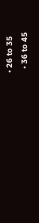• 26 to 35
  • 36 to 45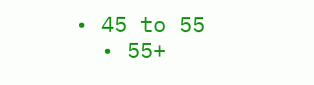• 45 to 55
  • 55+